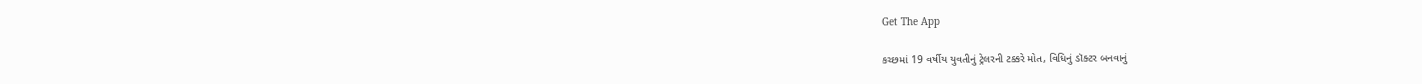Get The App

કચ્છમાં 19 વર્ષીય યુવતીનું ટ્રેલરની ટક્કરે મોત, વિધિનું ડૉક્ટર બનવાનું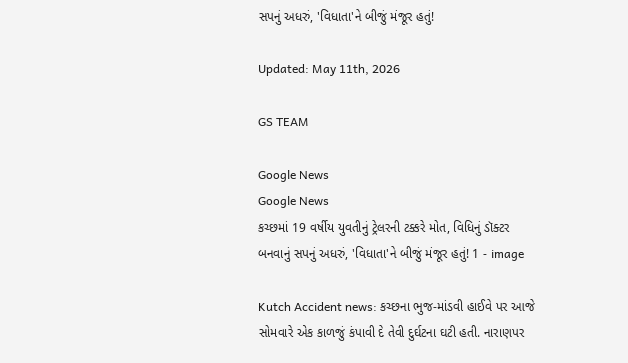સપનું અધરું, 'વિધાતા'ને બીજું મંજૂર હતું!

Updated: May 11th, 2026

GS TEAM

Google News
Google News
કચ્છમાં 19 વર્ષીય યુવતીનું ટ્રેલરની ટક્કરે મોત, વિધિનું ડૉક્ટર બનવાનું સપનું અધરું, 'વિધાતા'ને બીજું મંજૂર હતું! 1 - image

Kutch Accident news: કચ્છના ભુજ-માંડવી હાઈવે પર આજે સોમવારે એક કાળજું કંપાવી દે તેવી દુર્ઘટના ઘટી હતી. નારાણપર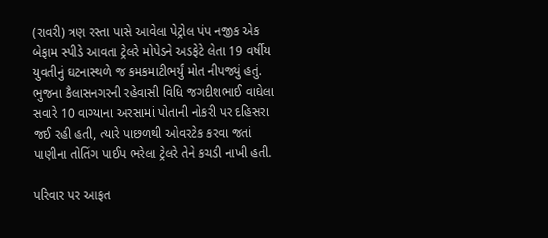(રાવરી) ત્રણ રસ્તા પાસે આવેલા પેટ્રોલ પંપ નજીક એક બેફામ સ્પીડે આવતા ટ્રેલરે મોપેડને અડફેટે લેતા 19 વર્ષીય યુવતીનું ઘટનાસ્થળે જ કમકમાટીભર્યું મોત નીપજ્યું હતું. ભુજના કૈલાસનગરની રહેવાસી વિધિ જગદીશભાઈ વાઘેલા સવારે 10 વાગ્યાના અરસામાં પોતાની નોકરી પર દહિસરા જઈ રહી હતી, ત્યારે પાછળથી ઓવરટેક કરવા જતાં પાણીના તોતિંગ પાઈપ ભરેલા ટ્રેલરે તેને કચડી નાખી હતી.

પરિવાર પર આફત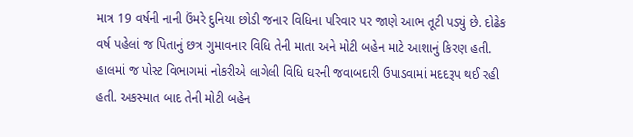માત્ર 19 વર્ષની નાની ઉંમરે દુનિયા છોડી જનાર વિધિના પરિવાર પર જાણે આભ તૂટી પડ્યું છે. દોઢેક વર્ષ પહેલાં જ પિતાનું છત્ર ગુમાવનાર વિધિ તેની માતા અને મોટી બહેન માટે આશાનું કિરણ હતી. હાલમાં જ પોસ્ટ વિભાગમાં નોકરીએ લાગેલી વિધિ ઘરની જવાબદારી ઉપાડવામાં મદદરૂપ થઈ રહી હતી. અકસ્માત બાદ તેની મોટી બહેન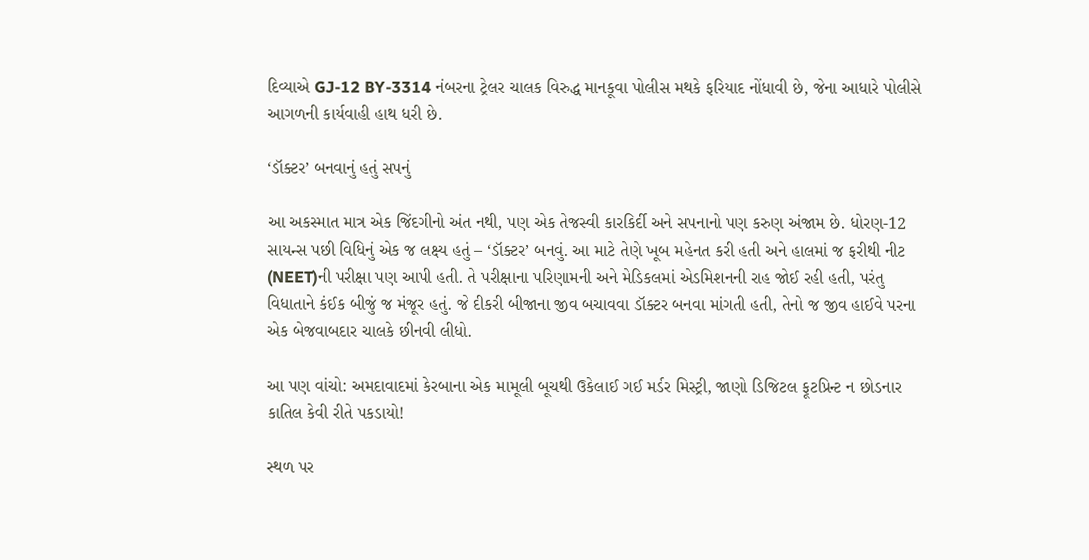દિવ્યાએ GJ-12 BY-3314 નંબરના ટ્રેલર ચાલક વિરુદ્ધ માનકૂવા પોલીસ મથકે ફરિયાદ નોંધાવી છે, જેના આધારે પોલીસે આગળની કાર્યવાહી હાથ ધરી છે.

‘ડૉક્ટર’ બનવાનું હતું સપનું

આ અકસ્માત માત્ર એક જિંદગીનો અંત નથી, પણ એક તેજસ્વી કારકિર્દી અને સપનાનો પણ કરુણ અંજામ છે. ધોરણ-12 સાયન્સ પછી વિધિનું એક જ લક્ષ્ય હતું – ‘ડૉક્ટર’ બનવું. આ માટે તેણે ખૂબ મહેનત કરી હતી અને હાલમાં જ ફરીથી નીટ (NEET)ની પરીક્ષા પણ આપી હતી. તે પરીક્ષાના પરિણામની અને મેડિકલમાં એડમિશનની રાહ જોઈ રહી હતી, પરંતુ વિધાતાને કંઈક બીજું જ મંજૂર હતું. જે દીકરી બીજાના જીવ બચાવવા ડૉક્ટર બનવા માંગતી હતી, તેનો જ જીવ હાઈવે પરના એક બેજવાબદાર ચાલકે છીનવી લીધો.

આ પણ વાંચો: અમદાવાદમાં કેરબાના એક મામૂલી બૂચથી ઉકેલાઈ ગઈ મર્ડર મિસ્ટ્રી, જાણો ડિજિટલ ફૂટપ્રિન્ટ ન છોડનાર કાતિલ કેવી રીતે પકડાયો!

સ્થળ પર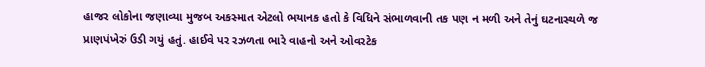હાજર લોકોના જણાવ્યા મુજબ અકસ્માત એટલો ભયાનક હતો કે વિધિને સંભાળવાની તક પણ ન મળી અને તેનું ઘટનાસ્થળે જ પ્રાણપંખેરું ઉડી ગયું હતું. હાઈવે પર રઝળતા ભારે વાહનો અને ઓવરટેક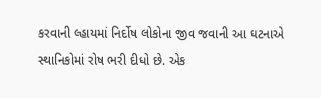કરવાની લ્હાયમાં નિર્દોષ લોકોના જીવ જવાની આ ઘટનાએ સ્થાનિકોમાં રોષ ભરી દીધો છે. એક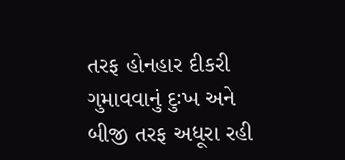તરફ હોનહાર દીકરી ગુમાવવાનું દુઃખ અને બીજી તરફ અધૂરા રહી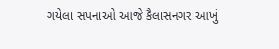ગયેલા સપનાઓ આજે કૈલાસનગર આખું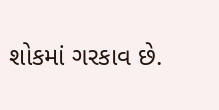શોકમાં ગરકાવ છે.